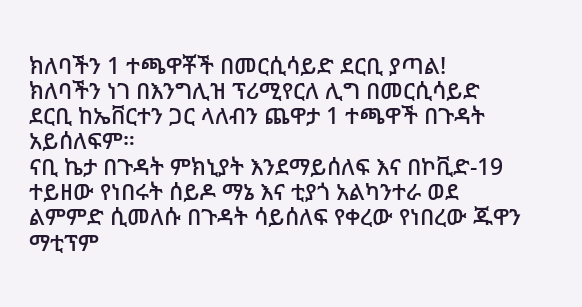ክለባችን 1 ተጫዋቾች በመርሲሳይድ ደርቢ ያጣል!
ክለባችን ነገ በእንግሊዝ ፕሪሚየርለ ሊግ በመርሲሳይድ ደርቢ ከኤቨርተን ጋር ላለብን ጨዋታ 1 ተጫዋች በጉዳት አይሰለፍም።
ናቢ ኬታ በጉዳት ምክኒያት እንደማይሰለፍ እና በኮቪድ-19 ተይዘው የነበሩት ሰይዶ ማኔ እና ቲያጎ አልካንተራ ወደ ልምምድ ሲመለሱ በጉዳት ሳይሰለፍ የቀረው የነበረው ጁዋን ማቲፕም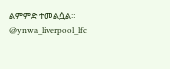ልምምድ ተመልሷል።
@ynwa_liverpool_lfc